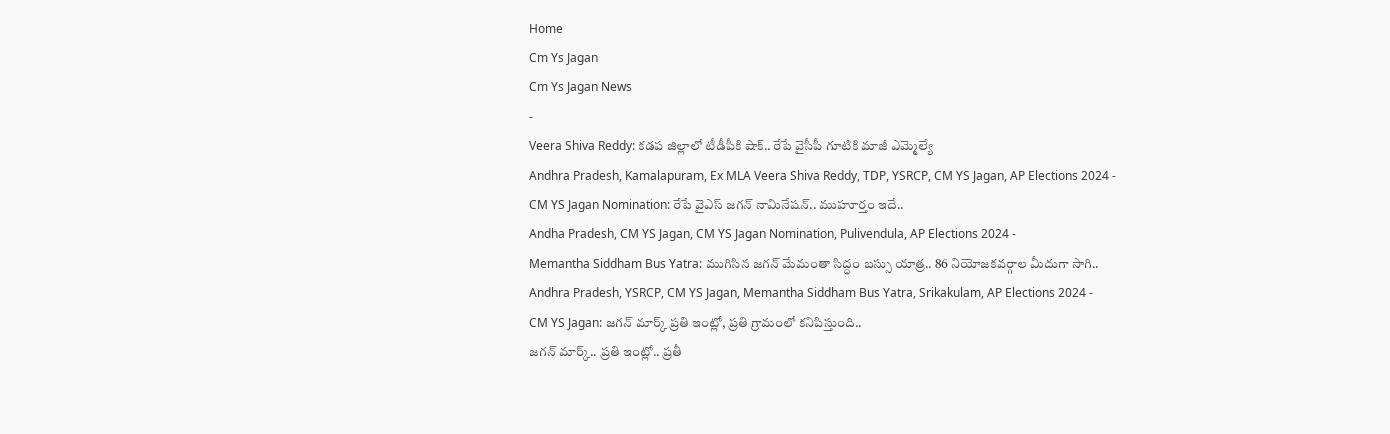Home
Cm Ys Jagan
Cm Ys Jagan News
-
Veera Shiva Reddy: కడప జిల్లాలో టీడీపీకి షాక్.. రేపే వైసీపీ గూటికి మాజీ ఎమ్మెల్యే
Andhra Pradesh, Kamalapuram, Ex MLA Veera Shiva Reddy, TDP, YSRCP, CM YS Jagan, AP Elections 2024 -
CM YS Jagan Nomination: రేపే వైఎస్ జగన్ నామినేషన్.. ముహూర్తం ఇదే..
Andha Pradesh, CM YS Jagan, CM YS Jagan Nomination, Pulivendula, AP Elections 2024 -
Memantha Siddham Bus Yatra: ముగిసిన జగన్ మేమంతా సిద్ధం బస్సు యాత్ర.. 86 నియోజకవర్గాల మీదుగా సాగి..
Andhra Pradesh, YSRCP, CM YS Jagan, Memantha Siddham Bus Yatra, Srikakulam, AP Elections 2024 -
CM YS Jagan: జగన్ మార్క్ ప్రతి ఇంట్లో, ప్రతి గ్రామంలో కనిపిస్తుంది..
జగన్ మార్క్.. ప్రతి ఇంట్లో.. ప్రతీ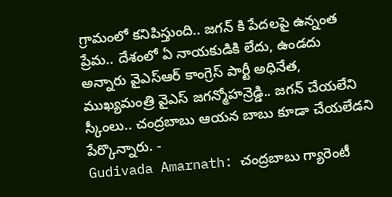గ్రామంలో కనిపిస్తుంది.. జగన్ కి పేదలపై ఉన్నంత ప్రేమ.. దేశంలో ఏ నాయకుడికి లేదు, ఉండదు అన్నారు వైఎస్ఆర్ కాంగ్రెస్ పార్టీ అధినేత, ముఖ్యమంత్రి వైఎస్ జగన్మోహన్రెడ్డి.. జగన్ చేయలేని స్కీంలు.. చంద్రబాబు ఆయన బాబు కూడా చేయలేడని పేర్కొన్నారు. -
Gudivada Amarnath: చంద్రబాబు గ్యారెంటీ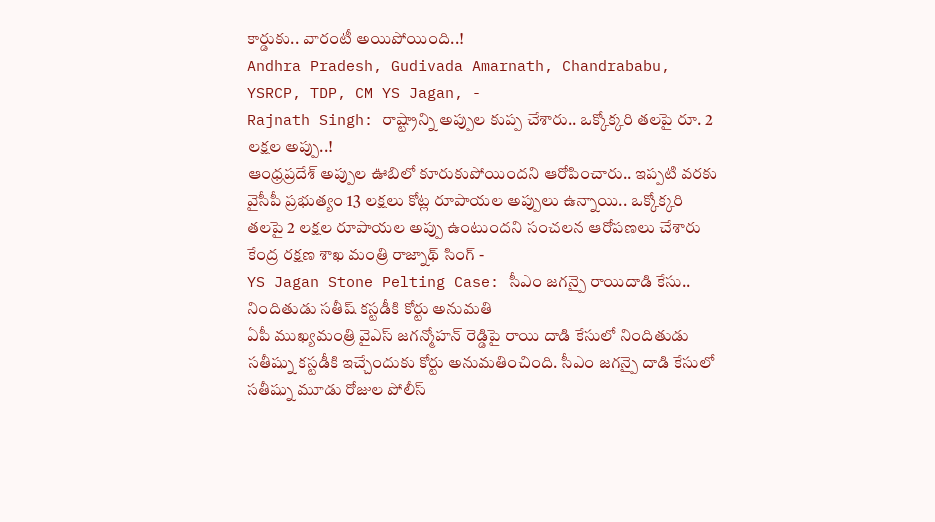కార్డుకు.. వారంటీ అయిపోయింది..!
Andhra Pradesh, Gudivada Amarnath, Chandrababu, YSRCP, TDP, CM YS Jagan, -
Rajnath Singh: రాష్ట్రాన్ని అప్పుల కుప్ప చేశారు.. ఒక్కోక్కరి తలపై రూ. 2 లక్షల అప్పు..!
ఆంధ్రప్రదేశ్ అప్పుల ఊబిలో కూరుకుపోయిందని ఆరోపించారు.. ఇప్పటి వరకు వైసీపీ ప్రభుత్యం 13 లక్షలు కోట్ల రూపాయల అప్పులు ఉన్నాయి.. ఒక్కోక్కరి తలపై 2 లక్షల రూపాయల అప్పు ఉంటుందని సంచలన ఆరోపణలు చేశారు కేంద్ర రక్షణ శాఖ మంత్రి రాజ్నాథ్ సింగ్ -
YS Jagan Stone Pelting Case: సీఎం జగన్పై రాయిదాడి కేసు.. నిందితుడు సతీష్ కస్టడీకి కోర్టు అనుమతి
ఏపీ ముఖ్యమంత్రి వైఎస్ జగన్మోహన్ రెడ్డిపై రాయి దాడి కేసులో నిందితుడు సతీష్ను కస్టడీకి ఇచ్చేందుకు కోర్టు అనుమతించింది. సీఎం జగన్పై దాడి కేసులో సతీష్ను మూడు రోజుల పోలీస్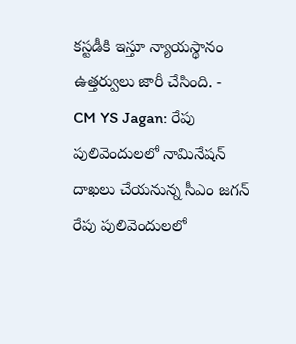కస్టడీకి ఇస్తూ న్యాయస్థానం ఉత్తర్వులు జారీ చేసింది. -
CM YS Jagan: రేపు పులివెందులలో నామినేషన్ దాఖలు చేయనున్న సీఎం జగన్
రేపు పులివెందులలో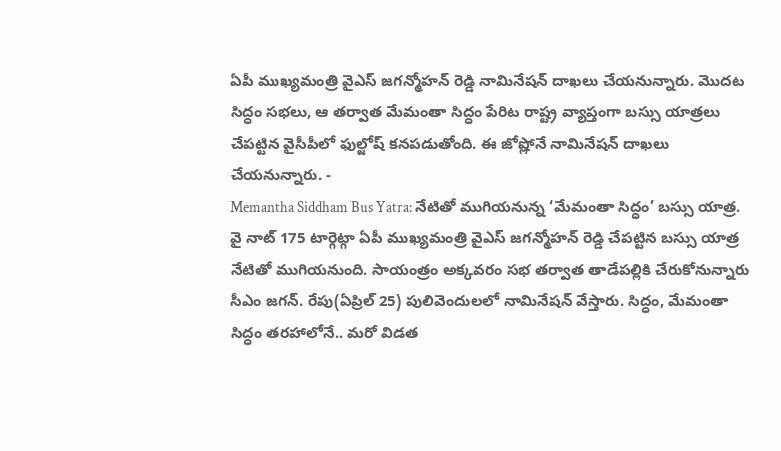ఏపీ ముఖ్యమంత్రి వైఎస్ జగన్మోహన్ రెడ్డి నామినేషన్ దాఖలు చేయనున్నారు. మొదట సిద్ధం సభలు, ఆ తర్వాత మేమంతా సిద్ధం పేరిట రాష్ట్ర వ్యాప్తంగా బస్సు యాత్రలు చేపట్టిన వైసీపీలో ఫుల్జోష్ కనపడుతోంది. ఈ జోష్లోనే నామినేషన్ దాఖలు చేయనున్నారు. -
Memantha Siddham Bus Yatra: నేటితో ముగియనున్న ‘మేమంతా సిద్ధం’ బస్సు యాత్ర.
వై నాట్ 175 టార్గెట్గా ఏపీ ముఖ్యమంత్రి వైఎస్ జగన్మోహన్ రెడ్డి చేపట్టిన బస్సు యాత్ర నేటితో ముగియనుంది. సాయంత్రం అక్కవరం సభ తర్వాత తాడేపల్లికి చేరుకోనున్నారు సీఎం జగన్. రేపు(ఏప్రిల్ 25) పులివెందులలో నామినేషన్ వేస్తారు. సిద్ధం, మేమంతా సిద్ధం తరహాలోనే.. మరో విడత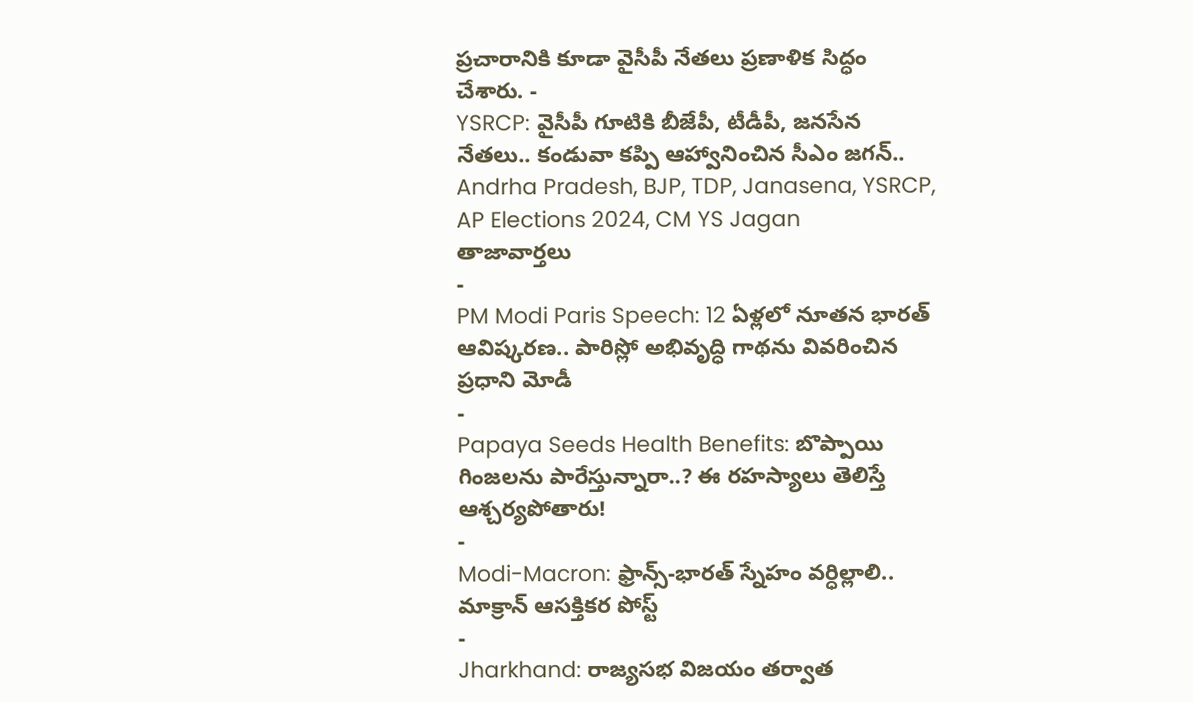ప్రచారానికి కూడా వైసీపీ నేతలు ప్రణాళిక సిద్ధం చేశారు. -
YSRCP: వైసీపీ గూటికి బీజేపీ, టీడీపీ, జనసేన నేతలు.. కండువా కప్పి ఆహ్వానించిన సీఎం జగన్..
Andrha Pradesh, BJP, TDP, Janasena, YSRCP, AP Elections 2024, CM YS Jagan
తాజావార్తలు
-
PM Modi Paris Speech: 12 ఏళ్లలో నూతన భారత్ ఆవిష్కరణ.. పారిస్లో అభివృద్ధి గాథను వివరించిన ప్రధాని మోడీ
-
Papaya Seeds Health Benefits: బొప్పాయి గింజలను పారేస్తున్నారా..? ఈ రహస్యాలు తెలిస్తే ఆశ్చర్యపోతారు!
-
Modi-Macron: ఫ్రాన్స్-భారత్ స్నేహం వర్ధిల్లాలి.. మాక్రాన్ ఆసక్తికర పోస్ట్
-
Jharkhand: రాజ్యసభ విజయం తర్వాత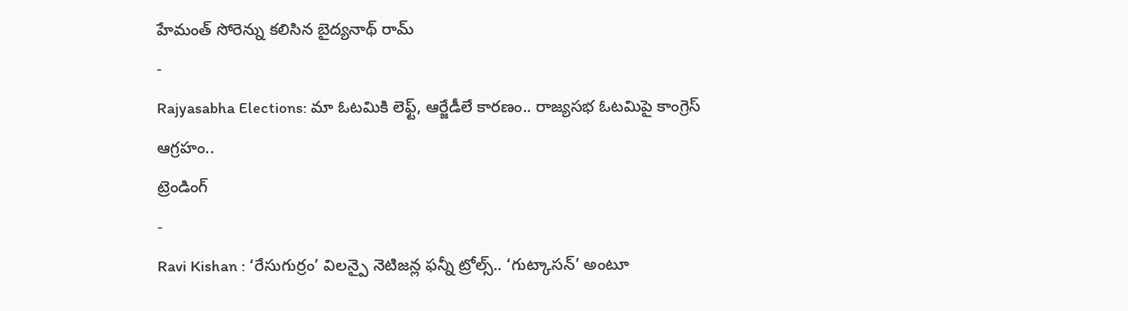హేమంత్ సోరెన్ను కలిసిన బైద్యనాథ్ రామ్
-
Rajyasabha Elections: మా ఓటమికి లెఫ్ట్, ఆర్జేడీలే కారణం.. రాజ్యసభ ఓటమిపై కాంగ్రెస్ ఆగ్రహం..
ట్రెండింగ్
-
Ravi Kishan : ‘రేసుగుర్రం’ విలన్పై నెటిజన్ల ఫన్నీ ట్రోల్స్.. ‘గుట్కాసన్’ అంటూ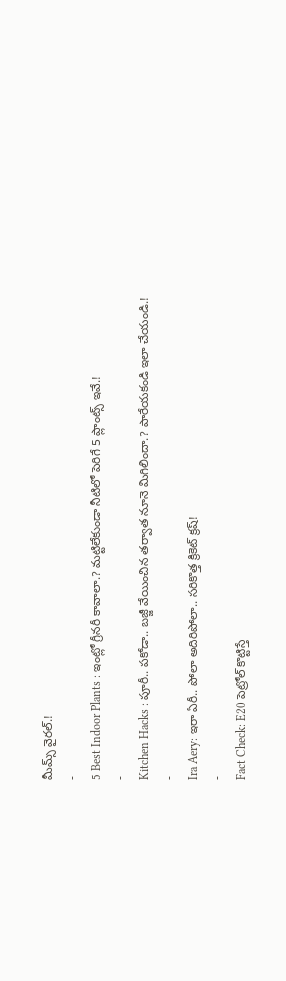మీమ్స్ వైరల్.!
-
5 Best Indoor Plants : ఇంట్లో గ్రీనరీ కావాలా.? మట్టిలేకుండా నీటిలో పెరిగే 5 ప్లాంట్స్ ఇవే.!
-
Kitchen Hacks : పూరీ.. పకోడా.. బజ్జీ వేయించిన తర్వాత నూనె మిగిలిందా.? పారేయకండి ఇలా చేయండి.!
-
Ira Aery: ఇరా ఏరీ.. పోలా అదిరిపోలా.. సరికొత్త క్రికెట్ క్రష్!
-
Fact Check: E20 పెట్రోల్ కొట్టిస్తే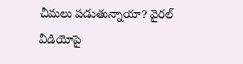చీమలు పడుతున్నాయా? వైరల్ వీడియోపై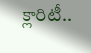క్లారిటీ..